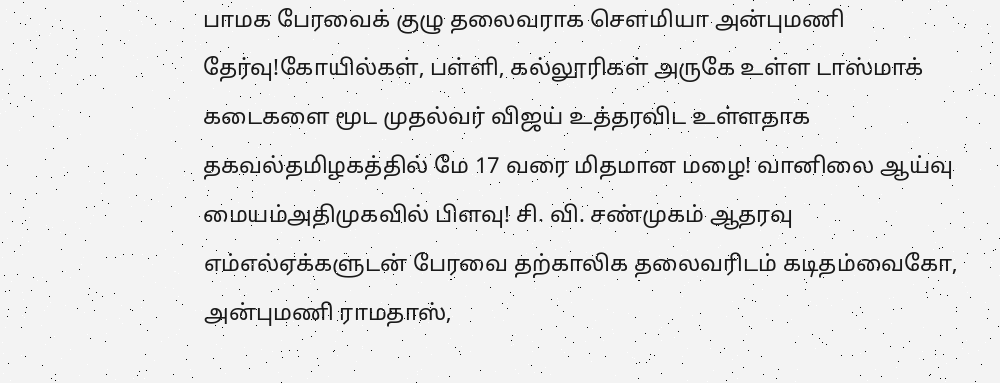பாமக பேரவைக் குழு தலைவராக செளமியா அன்புமணி தேர்வு!கோயில்கள், பள்ளி, கல்லூரிகள் அருகே உள்ள டாஸ்மாக் கடைகளை மூட முதல்வர் விஜய் உத்தரவிட உள்ளதாக தகவல்தமிழகத்தில் மே 17 வரை மிதமான மழை! வானிலை ஆய்வு மையம்அதிமுகவில் பிளவு! சி. வி. சண்முகம் ஆதரவு எம்எல்ஏக்களுடன் பேரவை தற்காலிக தலைவரிடம் கடிதம்வைகோ, அன்புமணி ராமதாஸ்,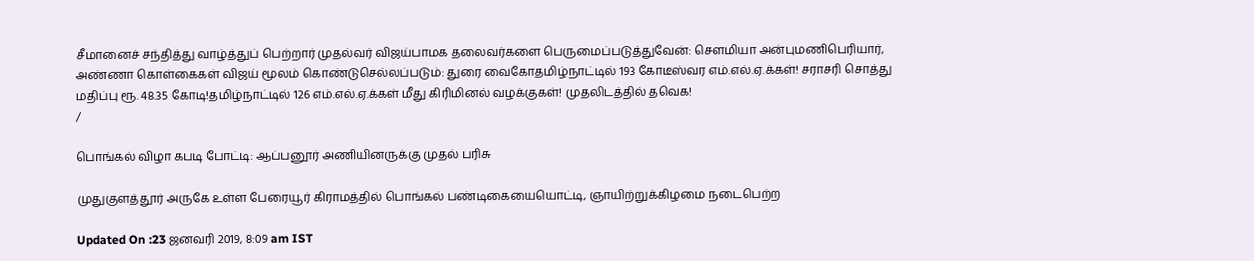சீமானைச் சந்தித்து வாழ்த்துப் பெற்றார் முதல்வர் விஜய்பாமக தலைவர்களை பெருமைப்படுத்துவேன்: செளமியா அன்புமணிபெரியார், அண்ணா கொள்கைகள் விஜய் மூலம் கொண்டுசெல்லப்படும்: துரை வைகோதமிழ்நாட்டில் 193 கோடீஸ்வர எம்.எல்.ஏ.க்கள்! சராசரி சொத்து மதிப்பு ரூ. 48.35 கோடி!தமிழ்நாட்டில் 126 எம்.எல்.ஏ.க்கள் மீது கிரிமினல் வழக்குகள்! முதலிடத்தில் தவெக!
/

பொங்கல் விழா கபடி போட்டி: ஆப்பனூர் அணியினருக்கு முதல் பரிசு

முதுகுளத்தூர் அருகே உள்ள பேரையூர் கிராமத்தில் பொங்கல் பண்டிகையையொட்டி, ஞாயிற்றுக்கிழமை நடைபெற்ற

Updated On :23 ஜனவரி 2019, 8:09 am IST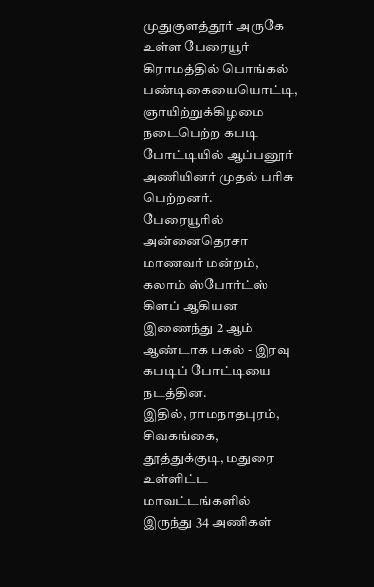முதுகுளத்தூர் அருகே உள்ள பேரையூர் கிராமத்தில் பொங்கல் பண்டிகையையொட்டி, ஞாயிற்றுக்கிழமை நடைபெற்ற கபடி போட்டியில் ஆப்பனூர் அணியினர் முதல் பரிசு பெற்றனர்.
பேரையூரில் அன்னைதெரசா மாணவர் மன்றம், கலாம் ஸ்போர்ட்ஸ் கிளப் ஆகியன இணைந்து 2 ஆம் ஆண்டாக பகல் - இரவு கபடிப் போட்டியை நடத்தின.
இதில், ராமநாதபுரம், சிவகங்கை, தூத்துக்குடி, மதுரை உள்ளிட்ட மாவட்டங்களில் இருந்து 34 அணிகள்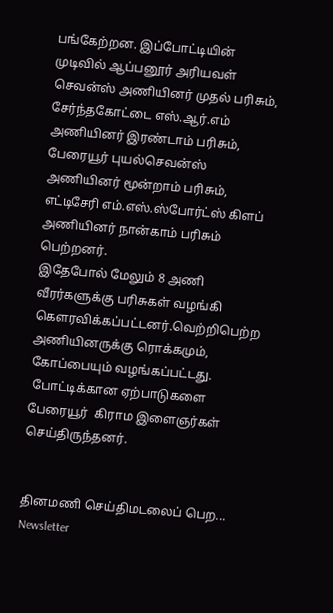பங்கேற்றன. இப்போட்டியின் முடிவில் ஆப்பனூர் அரியவள் செவன்ஸ் அணியினர் முதல் பரிசும், சேர்ந்தகோட்டை எஸ்.ஆர்.எம் அணியினர் இரண்டாம் பரிசும், பேரையூர் புயல்செவன்ஸ் அணியினர் மூன்றாம் பரிசும், எட்டிசேரி எம்.எஸ்.ஸ்போர்ட்ஸ் கிளப் அணியினர் நான்காம் பரிசும் பெற்றனர்.
இதேபோல் மேலும் 8 அணி வீரர்களுக்கு பரிசுகள் வழங்கி கௌரவிக்கப்பட்டனர்.வெற்றிபெற்ற அணியினருக்கு ரொக்கமும், கோப்பையும் வழங்கப்பட்டது.
 போட்டிக்கான ஏற்பாடுகளை பேரையூர்  கிராம இளைஞர்கள் செய்திருந்தனர்.


தினமணி செய்திமடலைப் பெற... Newsletter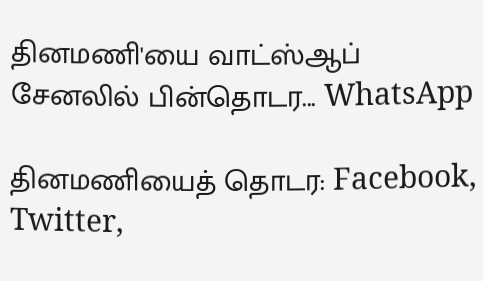தினமணி'யை வாட்ஸ்ஆப் சேனலில் பின்தொடர... WhatsApp

தினமணியைத் தொடர: Facebook, Twitter,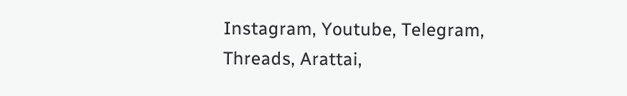Instagram, Youtube, Telegram, Threads, Arattai,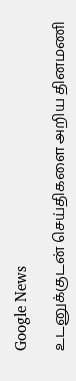Google News

உடனுக்குடன் செய்திகளை அறிய தினமணி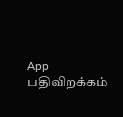App பதிவிறக்கம்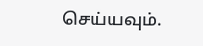செய்யவும்.